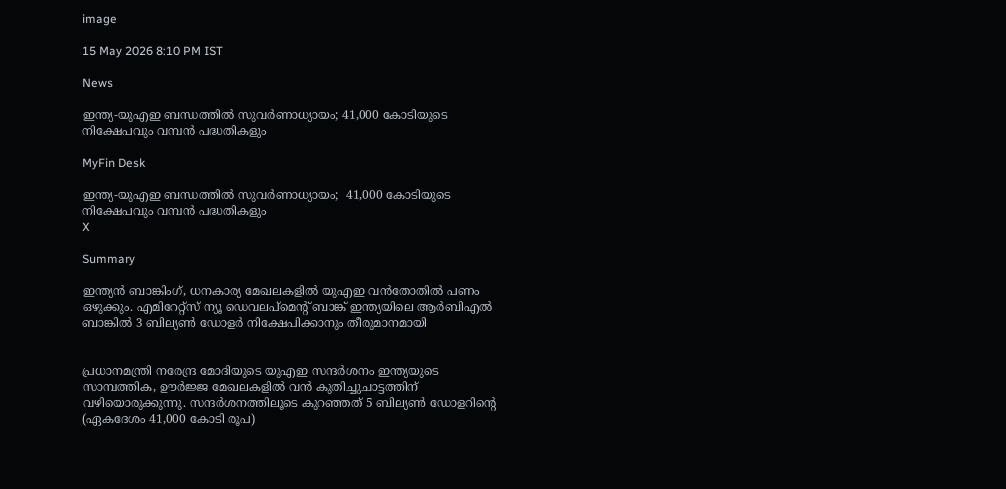image

15 May 2026 8:10 PM IST

News

ഇന്ത്യ-യുഎഇ ബന്ധത്തില്‍ സുവര്‍ണാധ്യായം; 41,000 കോടിയുടെ നിക്ഷേപവും വമ്പന്‍ പദ്ധതികളും

MyFin Desk

ഇന്ത്യ-യുഎഇ ബന്ധത്തില്‍ സുവര്‍ണാധ്യായം;  41,000 കോടിയുടെ നിക്ഷേപവും വമ്പന്‍ പദ്ധതികളും
X

Summary

ഇന്ത്യന്‍ ബാങ്കിംഗ്, ധനകാര്യ മേഖലകളില്‍ യുഎഇ വന്‍തോതില്‍ പണം ഒഴുക്കും. എമിറേറ്റ്സ് ന്യൂ ഡെവലപ്മെന്റ് ബാങ്ക് ഇന്ത്യയിലെ ആര്‍ബിഎല്‍ ബാങ്കില്‍ 3 ബില്യണ്‍ ഡോളര്‍ നിക്ഷേപിക്കാനും തീരുമാനമായി


പ്രധാനമന്ത്രി നരേന്ദ്ര മോദിയുടെ യുഎഇ സന്ദര്‍ശനം ഇന്ത്യയുടെ സാമ്പത്തിക, ഊര്‍ജ്ജ മേഖലകളില്‍ വന്‍ കുതിച്ചുചാട്ടത്തിന് വഴിയൊരുക്കുന്നു. സന്ദര്‍ശനത്തിലൂടെ കുറഞ്ഞത് 5 ബില്യണ്‍ ഡോളറിന്റെ (ഏകദേശം 41,000 കോടി രൂപ)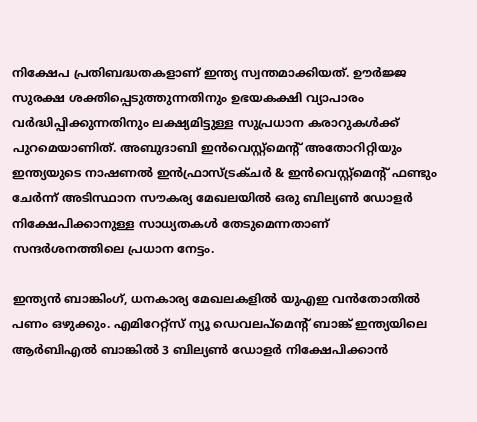നിക്ഷേപ പ്രതിബദ്ധതകളാണ് ഇന്ത്യ സ്വന്തമാക്കിയത്. ഊര്‍ജ്ജ സുരക്ഷ ശക്തിപ്പെടുത്തുന്നതിനും ഉഭയകക്ഷി വ്യാപാരം വര്‍ദ്ധിപ്പിക്കുന്നതിനും ലക്ഷ്യമിട്ടുള്ള സുപ്രധാന കരാറുകള്‍ക്ക് പുറമെയാണിത്. അബുദാബി ഇന്‍വെസ്റ്റ്മെന്റ് അതോറിറ്റിയും ഇന്ത്യയുടെ നാഷണല്‍ ഇന്‍ഫ്രാസ്ട്രക്ചര്‍ & ഇന്‍വെസ്റ്റ്മെന്റ് ഫണ്ടും ചേര്‍ന്ന് അടിസ്ഥാന സൗകര്യ മേഖലയില്‍ ഒരു ബില്യണ്‍ ഡോളര്‍ നിക്ഷേപിക്കാനുള്ള സാധ്യതകള്‍ തേടുമെന്നതാണ് സന്ദര്‍ശനത്തിലെ പ്രധാന നേട്ടം.

ഇന്ത്യന്‍ ബാങ്കിംഗ്, ധനകാര്യ മേഖലകളില്‍ യുഎഇ വന്‍തോതില്‍ പണം ഒഴുക്കും. എമിറേറ്റ്സ് ന്യൂ ഡെവലപ്മെന്റ് ബാങ്ക് ഇന്ത്യയിലെ ആര്‍ബിഎല്‍ ബാങ്കില്‍ 3 ബില്യണ്‍ ഡോളര്‍ നിക്ഷേപിക്കാന്‍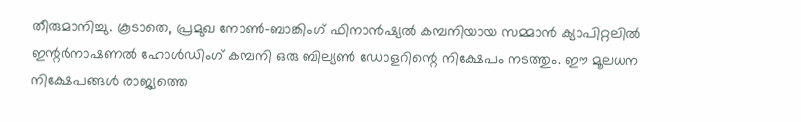തീരുമാനിച്ചു. കൂടാതെ, പ്രമുഖ നോണ്‍-ബാങ്കിംഗ് ഫിനാന്‍ഷ്യല്‍ കമ്പനിയായ സമ്മാന്‍ ക്യാപിറ്റലില്‍ ഇന്റര്‍നാഷണല്‍ ഹോള്‍ഡിംഗ് കമ്പനി ഒരു ബില്യണ്‍ ഡോളറിന്റെ നിക്ഷേപം നടത്തും. ഈ മൂലധന നിക്ഷേപങ്ങള്‍ രാജ്യത്തെ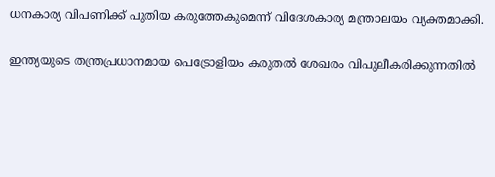ധനകാര്യ വിപണിക്ക് പുതിയ കരുത്തേകുമെന്ന് വിദേശകാര്യ മന്ത്രാലയം വ്യക്തമാക്കി.

ഇന്ത്യയുടെ തന്ത്രപ്രധാനമായ പെട്രോളിയം കരുതല്‍ ശേഖരം വിപുലീകരിക്കുന്നതില്‍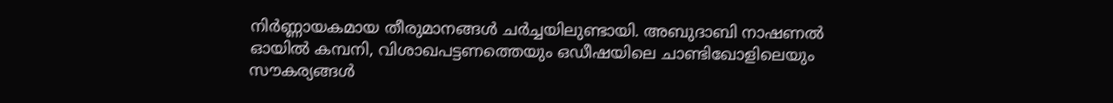നിര്‍ണ്ണായകമായ തീരുമാനങ്ങള്‍ ചര്‍ച്ചയിലുണ്ടായി. അബുദാബി നാഷണല്‍ ഓയില്‍ കമ്പനി, വിശാഖപട്ടണത്തെയും ഒഡീഷയിലെ ചാണ്ടിഖോളിലെയും സൗകര്യങ്ങള്‍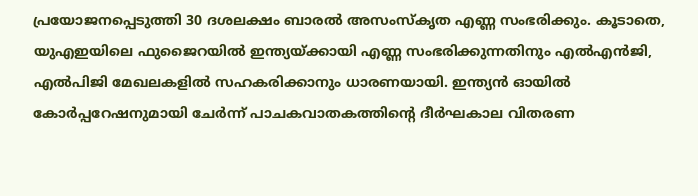പ്രയോജനപ്പെടുത്തി 30 ദശലക്ഷം ബാരല്‍ അസംസ്‌കൃത എണ്ണ സംഭരിക്കും. കൂടാതെ, യുഎഇയിലെ ഫുജൈറയില്‍ ഇന്ത്യയ്ക്കായി എണ്ണ സംഭരിക്കുന്നതിനും എല്‍എന്‍ജി, എല്‍പിജി മേഖലകളില്‍ സഹകരിക്കാനും ധാരണയായി. ഇന്ത്യന്‍ ഓയില്‍ കോര്‍പ്പറേഷനുമായി ചേര്‍ന്ന് പാചകവാതകത്തിന്റെ ദീര്‍ഘകാല വിതരണ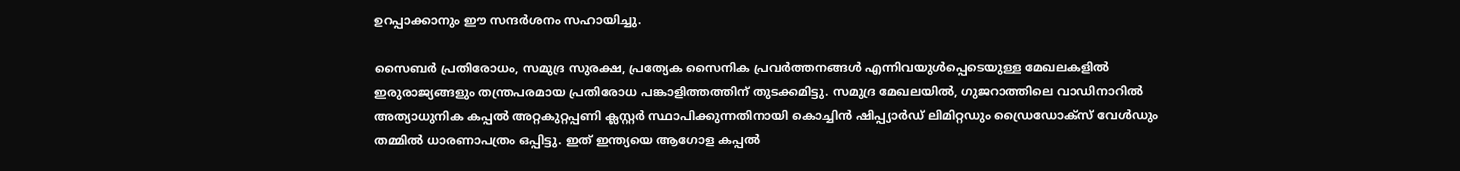ഉറപ്പാക്കാനും ഈ സന്ദര്‍ശനം സഹായിച്ചു.

സൈബര്‍ പ്രതിരോധം, സമുദ്ര സുരക്ഷ, പ്രത്യേക സൈനിക പ്രവര്‍ത്തനങ്ങള്‍ എന്നിവയുള്‍പ്പെടെയുള്ള മേഖലകളില്‍ ഇരുരാജ്യങ്ങളും തന്ത്രപരമായ പ്രതിരോധ പങ്കാളിത്തത്തിന് തുടക്കമിട്ടു. സമുദ്ര മേഖലയില്‍, ഗുജറാത്തിലെ വാഡിനാറില്‍ അത്യാധുനിക കപ്പല്‍ അറ്റകുറ്റപ്പണി ക്ലസ്റ്റര്‍ സ്ഥാപിക്കുന്നതിനായി കൊച്ചിന്‍ ഷിപ്പ്യാര്‍ഡ് ലിമിറ്റഡും ഡ്രൈഡോക്സ് വേള്‍ഡും തമ്മില്‍ ധാരണാപത്രം ഒപ്പിട്ടു. ഇത് ഇന്ത്യയെ ആഗോള കപ്പല്‍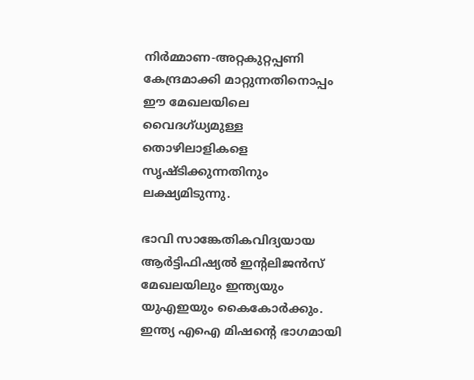നിര്‍മ്മാണ-അറ്റകുറ്റപ്പണി കേന്ദ്രമാക്കി മാറ്റുന്നതിനൊപ്പം ഈ മേഖലയിലെ വൈദഗ്ധ്യമുള്ള തൊഴിലാളികളെ സൃഷ്ടിക്കുന്നതിനും ലക്ഷ്യമിടുന്നു.

ഭാവി സാങ്കേതികവിദ്യയായ ആര്‍ട്ടിഫിഷ്യല്‍ ഇന്റലിജന്‍സ് മേഖലയിലും ഇന്ത്യയും യുഎഇയും കൈകോര്‍ക്കും. ഇന്ത്യ എഐ മിഷന്റെ ഭാഗമായി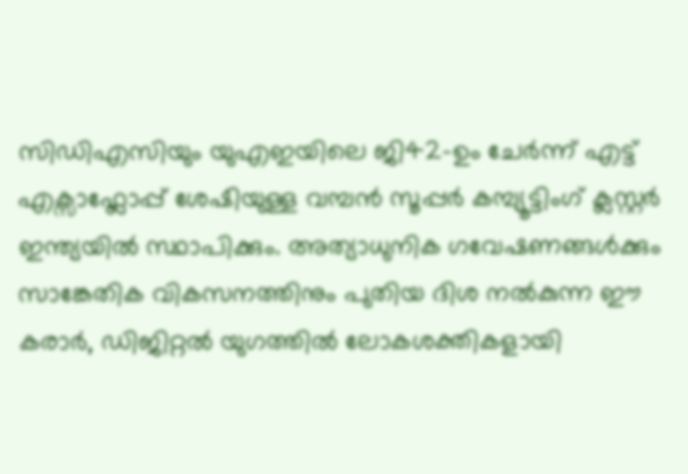സിഡിഎസിയും യുഎഇയിലെ ജി42-ഉം ചേര്‍ന്ന് എട്ട് എക്സാഫ്ലോപ്പ് ശേഷിയുള്ള വമ്പന്‍ സൂപ്പര്‍ കമ്പ്യൂട്ടിംഗ് ക്ലസ്റ്റര്‍ ഇന്ത്യയില്‍ സ്ഥാപിക്കും. അത്യാധുനിക ഗവേഷണങ്ങള്‍ക്കും സാങ്കേതിക വികസനത്തിനും പുതിയ ദിശ നല്‍കുന്ന ഈ കരാര്‍, ഡിജിറ്റല്‍ യുഗത്തില്‍ ലോകശക്തികളായി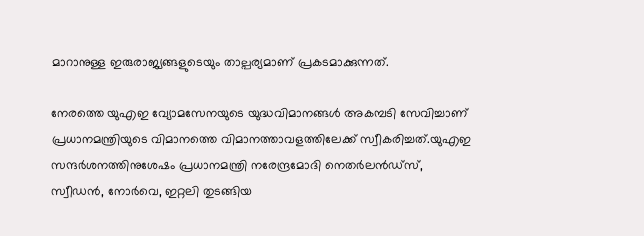മാറാനുള്ള ഇരുരാജ്യങ്ങളുടെയും താല്പര്യമാണ് പ്രകടമാക്കുന്നത്.

നേരത്തെ യുഎഇ വ്യോമസേനയുടെ യുദ്ധവിമാനങ്ങള്‍ അകമ്പടി സേവിച്ചാണ് പ്രധാനമന്ത്രിയുടെ വിമാനത്തെ വിമാനത്താവളത്തിലേക്ക് സ്വീകരിച്ചത്.യുഎഇ സന്ദര്‍ശനത്തിനുശേഷം പ്രധാനമന്ത്രി നരേന്ദ്രമോദി നെതര്‍ലന്‍ഡ്‌സ്, സ്വീഡന്‍, നോര്‍വെ, ഇറ്റലി തുടങ്ങിയ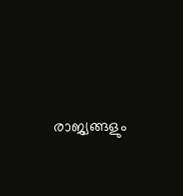രാജ്യങ്ങളും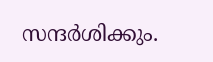സന്ദര്‍ശിക്കും.